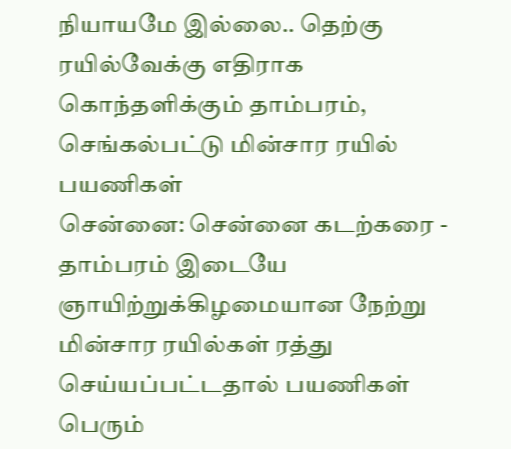நியாயமே இல்லை.. தெற்கு ரயில்வேக்கு எதிராக கொந்தளிக்கும் தாம்பரம், செங்கல்பட்டு மின்சார ரயில் பயணிகள்
சென்னை: சென்னை கடற்கரை - தாம்பரம் இடையே ஞாயிற்றுக்கிழமையான நேற்று மின்சார ரயில்கள் ரத்து செய்யப்பட்டதால் பயணிகள் பெரும்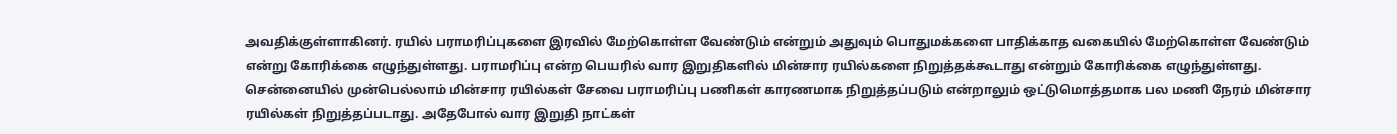அவதிக்குள்ளாகினர். ரயில் பராமரிப்புகளை இரவில் மேற்கொள்ள வேண்டும் என்றும் அதுவும் பொதுமக்களை பாதிக்காத வகையில் மேற்கொள்ள வேண்டும் என்று கோரிக்கை எழுந்துள்ளது. பராமரிப்பு என்ற பெயரில் வார இறுதிகளில் மின்சார ரயில்களை நிறுத்தக்கூடாது என்றும் கோரிக்கை எழுந்துள்ளது.
சென்னையில் முன்பெல்லாம் மின்சார ரயில்கள் சேவை பராமரிப்பு பணிகள் காரணமாக நிறுத்தப்படும் என்றாலும் ஒட்டுமொத்தமாக பல மணி நேரம் மின்சார ரயில்கள் நிறுத்தப்படாது. அதேபோல் வார இறுதி நாட்கள்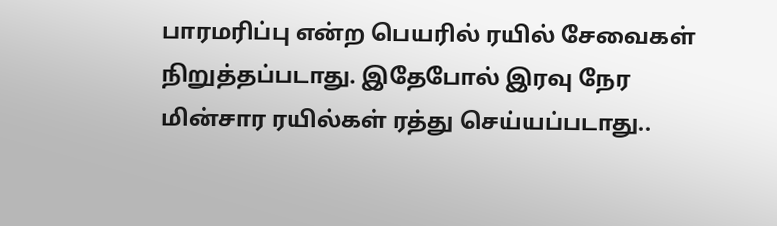பாரமரிப்பு என்ற பெயரில் ரயில் சேவைகள் நிறுத்தப்படாது. இதேபோல் இரவு நேர மின்சார ரயில்கள் ரத்து செய்யப்படாது..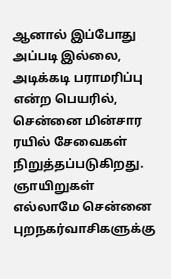ஆனால் இப்போது அப்படி இல்லை, அடிக்கடி பராமரிப்பு என்ற பெயரில், சென்னை மின்சார ரயில் சேவைகள் நிறுத்தப்படுகிறது. ஞாயிறுகள் எல்லாமே சென்னை புறநகர்வாசிகளுக்கு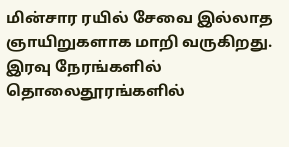மின்சார ரயில் சேவை இல்லாத ஞாயிறுகளாக மாறி வருகிறது. இரவு நேரங்களில் தொலைதூரங்களில்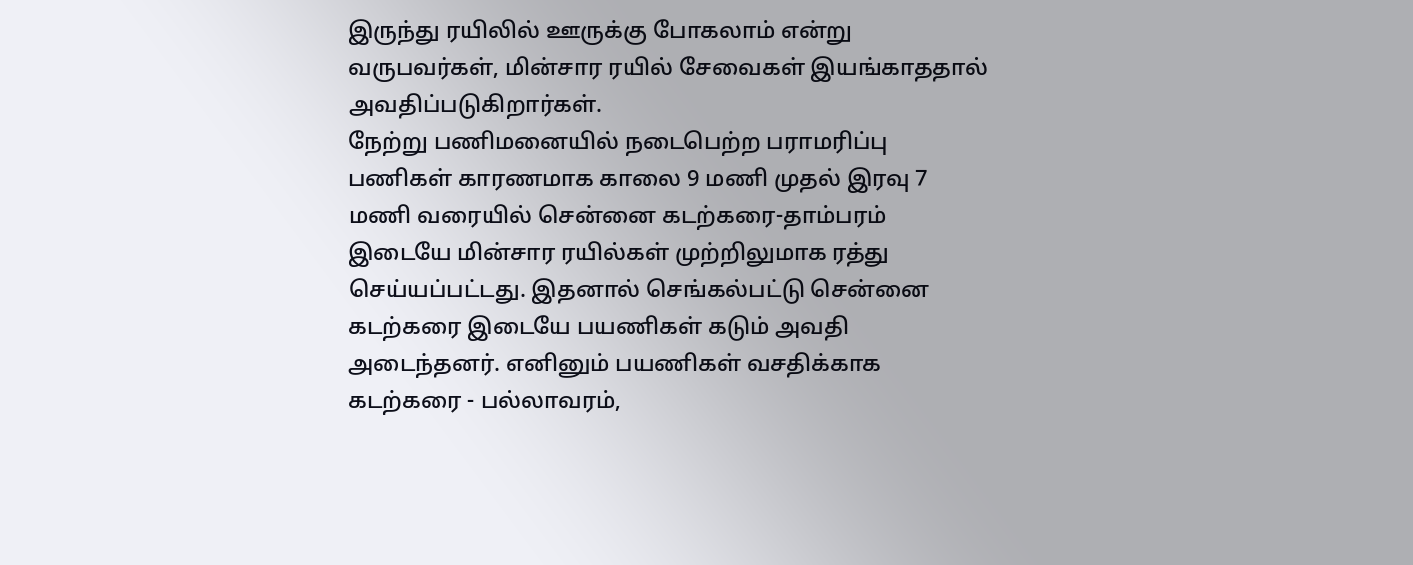இருந்து ரயிலில் ஊருக்கு போகலாம் என்று வருபவர்கள், மின்சார ரயில் சேவைகள் இயங்காததால் அவதிப்படுகிறார்கள்.
நேற்று பணிமனையில் நடைபெற்ற பராமரிப்பு பணிகள் காரணமாக காலை 9 மணி முதல் இரவு 7 மணி வரையில் சென்னை கடற்கரை-தாம்பரம் இடையே மின்சார ரயில்கள் முற்றிலுமாக ரத்து செய்யப்பட்டது. இதனால் செங்கல்பட்டு சென்னை கடற்கரை இடையே பயணிகள் கடும் அவதி அடைந்தனர். எனினும் பயணிகள் வசதிக்காக கடற்கரை - பல்லாவரம்,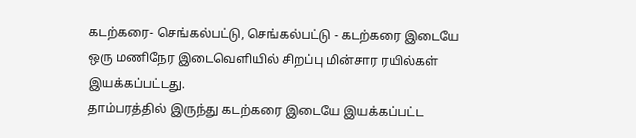கடற்கரை- செங்கல்பட்டு, செங்கல்பட்டு - கடற்கரை இடையே ஒரு மணிநேர இடைவெளியில் சிறப்பு மின்சார ரயில்கள் இயக்கப்பட்டது.
தாம்பரத்தில் இருந்து கடற்கரை இடையே இயக்கப்பட்ட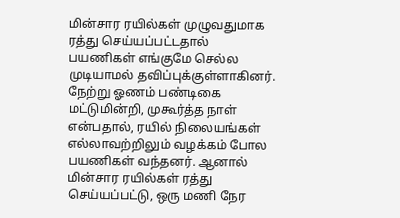மின்சார ரயில்கள் முழுவதுமாக ரத்து செய்யப்பட்டதால் பயணிகள் எங்குமே செல்ல முடியாமல் தவிப்புக்குள்ளாகினர். நேற்று ஓணம் பண்டிகை மட்டுமின்றி, முகூர்த்த நாள் என்பதால், ரயில் நிலையங்கள் எல்லாவற்றிலும் வழக்கம் போல பயணிகள் வந்தனர். ஆனால் மின்சார ரயில்கள் ரத்து செய்யப்பட்டு, ஒரு மணி நேர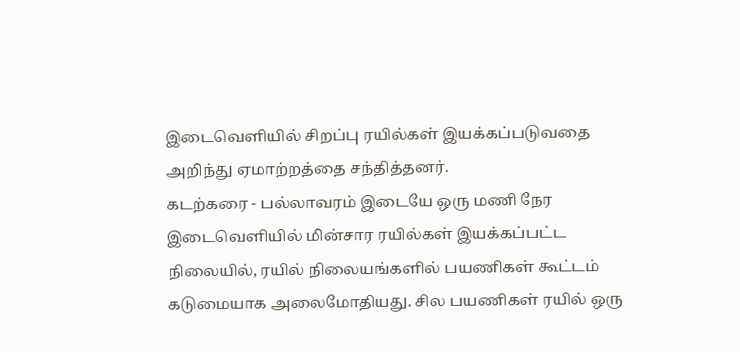இடைவெளியில் சிறப்பு ரயில்கள் இயக்கப்படுவதை அறிந்து ஏமாற்றத்தை சந்தித்தனர்.
கடற்கரை - பல்லாவரம் இடையே ஒரு மணி நேர இடைவெளியில் மின்சார ரயில்கள் இயக்கப்பட்ட நிலையில், ரயில் நிலையங்களில் பயணிகள் கூட்டம் கடுமையாக அலைமோதியது. சில பயணிகள் ரயில் ஒரு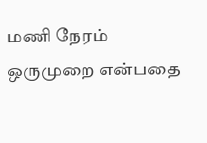மணி நேரம் ஒருமுறை என்பதை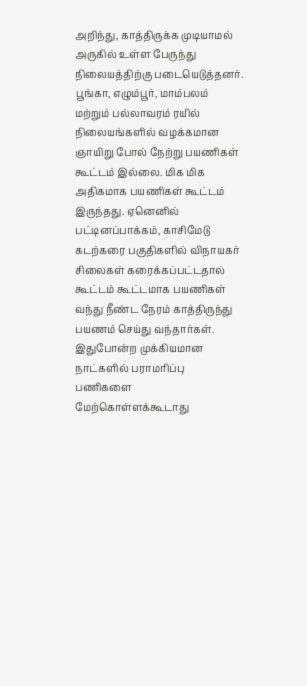அறிந்து, காத்திருக்க முடியாமல் அருகில் உள்ள பேருந்து நிலையத்திற்கு படையெடுத்தனர். பூங்கா, எழும்பூர், மாம்பலம் மற்றும் பல்லாவரம் ரயில் நிலையங்களில் வழக்கமான ஞாயிறு போல் நேற்று பயணிகள் கூட்டம் இல்லை. மிக மிக அதிகமாக பயணிகள் கூட்டம் இருந்தது. ஏனெனில் பட்டினப்பாக்கம், காசிமேடு கடற்கரை பகுதிகளில் விநாயகர் சிலைகள் கரைக்கப்பட்டதால் கூட்டம் கூட்டமாக பயணிகள் வந்து நீண்ட நேரம் காத்திருந்து பயணம் செய்து வந்தார்கள்.
இதுபோன்ற முக்கியமான நாட்களில் பராமரிப்பு பணிகளை மேற்கொள்ளக்கூடாது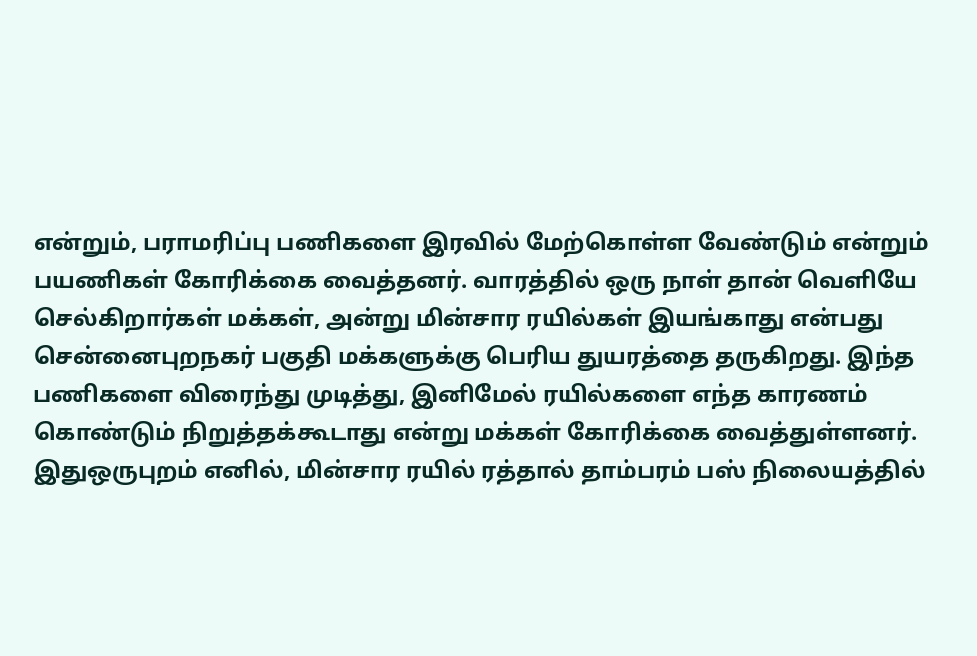என்றும், பராமரிப்பு பணிகளை இரவில் மேற்கொள்ள வேண்டும் என்றும் பயணிகள் கோரிக்கை வைத்தனர். வாரத்தில் ஒரு நாள் தான் வெளியே செல்கிறார்கள் மக்கள், அன்று மின்சார ரயில்கள் இயங்காது என்பது சென்னைபுறநகர் பகுதி மக்களுக்கு பெரிய துயரத்தை தருகிறது. இந்த பணிகளை விரைந்து முடித்து, இனிமேல் ரயில்களை எந்த காரணம் கொண்டும் நிறுத்தக்கூடாது என்று மக்கள் கோரிக்கை வைத்துள்ளனர்.
இதுஒருபுறம் எனில், மின்சார ரயில் ரத்தால் தாம்பரம் பஸ் நிலையத்தில்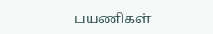பயணிகள்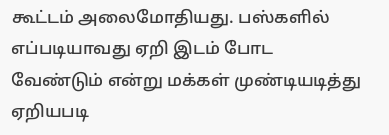கூட்டம் அலைமோதியது. பஸ்களில் எப்படியாவது ஏறி இடம் போட வேண்டும் என்று மக்கள் முண்டியடித்து ஏறியபடி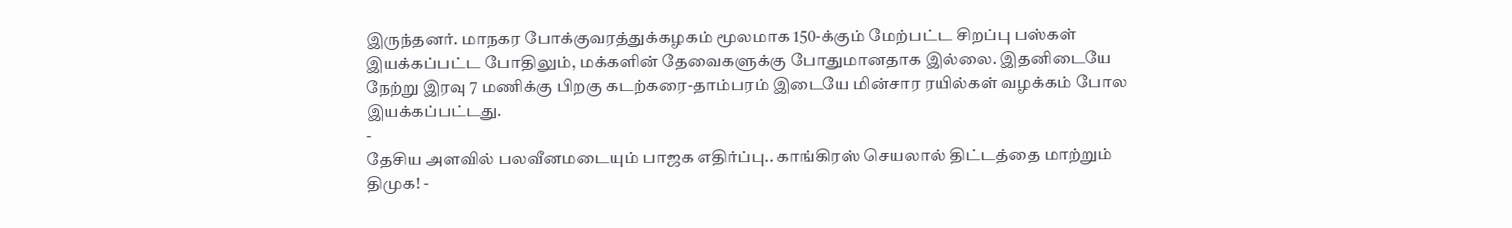இருந்தனர். மாநகர போக்குவரத்துக்கழகம் மூலமாக 150-க்கும் மேற்பட்ட சிறப்பு பஸ்கள் இயக்கப்பட்ட போதிலும், மக்களின் தேவைகளுக்கு போதுமானதாக இல்லை. இதனிடையே நேற்று இரவு 7 மணிக்கு பிறகு கடற்கரை-தாம்பரம் இடையே மின்சார ரயில்கள் வழக்கம் போல இயக்கப்பட்டது.
-
தேசிய அளவில் பலவீனமடையும் பாஜக எதிர்ப்பு.. காங்கிரஸ் செயலால் திட்டத்தை மாற்றும் திமுக! -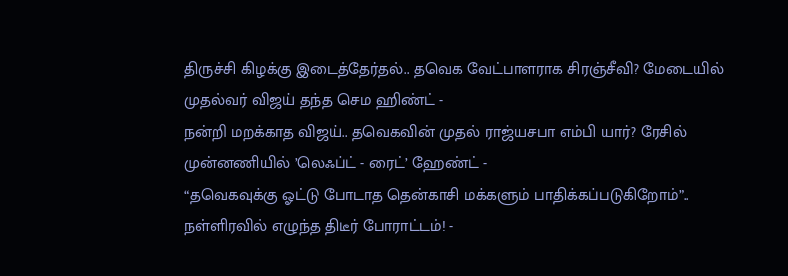திருச்சி கிழக்கு இடைத்தேர்தல்.. தவெக வேட்பாளராக சிரஞ்சீவி? மேடையில் முதல்வர் விஜய் தந்த செம ஹிண்ட் -
நன்றி மறக்காத விஜய்.. தவெகவின் முதல் ராஜ்யசபா எம்பி யார்? ரேசில் முன்னணியில் ’லெஃப்ட் - ரைட்’ ஹேண்ட் -
“தவெகவுக்கு ஓட்டு போடாத தென்காசி மக்களும் பாதிக்கப்படுகிறோம்”.. நள்ளிரவில் எழுந்த திடீர் போராட்டம்! -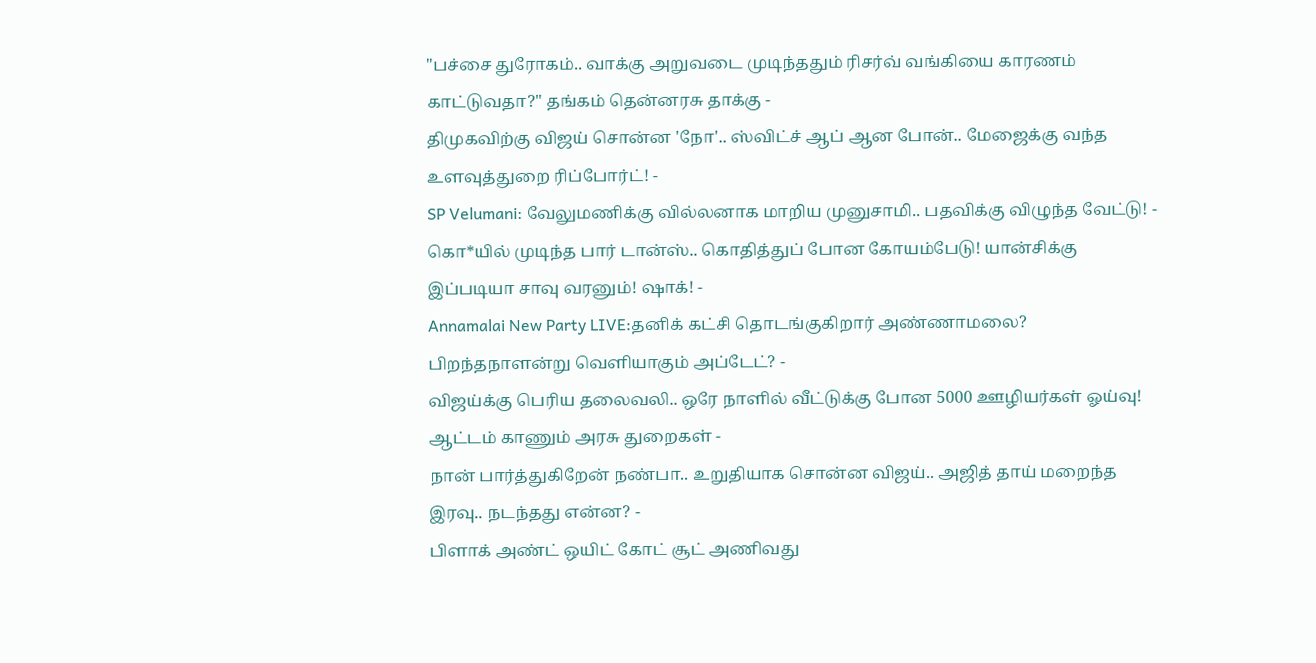"பச்சை துரோகம்.. வாக்கு அறுவடை முடிந்ததும் ரிசர்வ் வங்கியை காரணம் காட்டுவதா?" தங்கம் தென்னரசு தாக்கு -
திமுகவிற்கு விஜய் சொன்ன 'நோ'.. ஸ்விட்ச் ஆப் ஆன போன்.. மேஜைக்கு வந்த உளவுத்துறை ரிப்போர்ட்! -
SP Velumani: வேலுமணிக்கு வில்லனாக மாறிய முனுசாமி.. பதவிக்கு விழுந்த வேட்டு! -
கொ*யில் முடிந்த பார் டான்ஸ்.. கொதித்துப் போன கோயம்பேடு! யான்சிக்கு இப்படியா சாவு வரனும்! ஷாக்! -
Annamalai New Party LIVE:தனிக் கட்சி தொடங்குகிறார் அண்ணாமலை? பிறந்தநாளன்று வெளியாகும் அப்டேட்? -
விஜய்க்கு பெரிய தலைவலி.. ஒரே நாளில் வீட்டுக்கு போன 5000 ஊழியர்கள் ஓய்வு! ஆட்டம் காணும் அரசு துறைகள் -
நான் பார்த்துகிறேன் நண்பா.. உறுதியாக சொன்ன விஜய்.. அஜித் தாய் மறைந்த இரவு.. நடந்தது என்ன? -
பிளாக் அண்ட் ஒயிட் கோட் சூட் அணிவது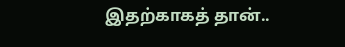இதற்காகத் தான்..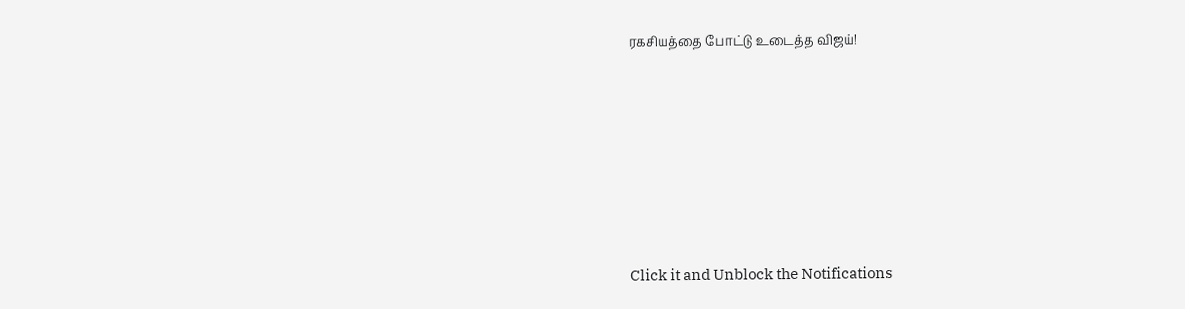ரகசியத்தை போட்டு உடைத்த விஜய்!












Click it and Unblock the Notifications